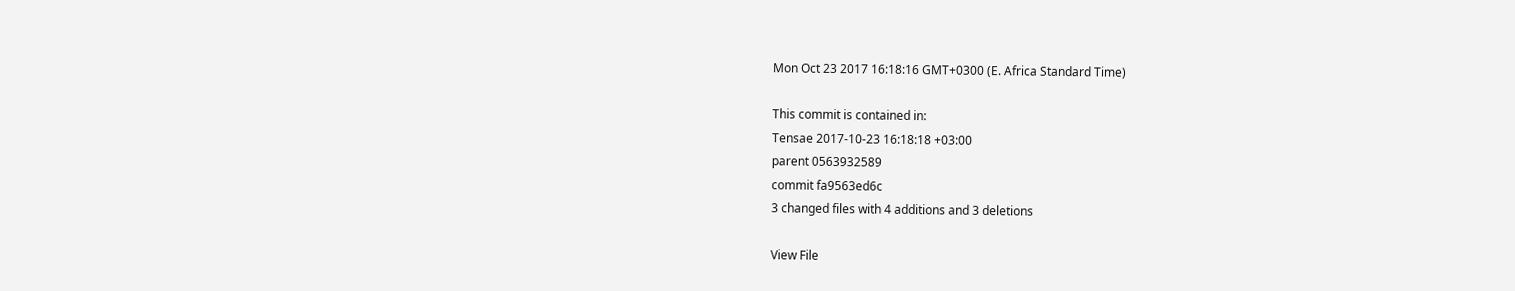Mon Oct 23 2017 16:18:16 GMT+0300 (E. Africa Standard Time)

This commit is contained in:
Tensae 2017-10-23 16:18:18 +03:00
parent 0563932589
commit fa9563ed6c
3 changed files with 4 additions and 3 deletions

View File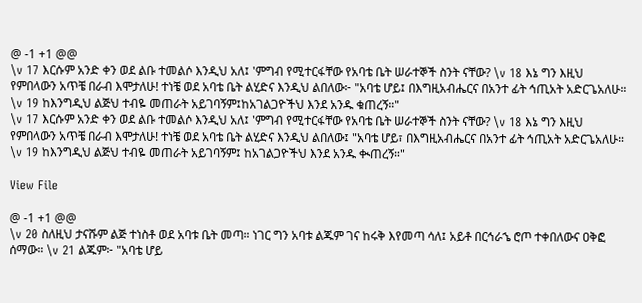@ -1 +1 @@
\v 17 እርሱም አንድ ቀን ወደ ልቡ ተመልሶ እንዲህ አለ፤ 'ምግብ የሚተርፋቸው የአባቴ ቤት ሠራተኞች ስንት ናቸው? \v 18 እኔ ግን እዚህ የምበላውን አጥቼ በራብ እሞታለሁ! ተነቼ ወደ አባቴ ቤት ልሂድና እንዲህ ልበለው፦ "አባቴ ሆይ፤ በእግዚአብሔርና በአንተ ፊት ኅጢአት አድርጌአለሁ። \v 19 ከእንግዲህ ልጅህ ተብዬ መጠራት አይገባኝም፤ከአገልጋዮችህ እንደ አንዱ ቁጠረኝ።"
\v 17 እርሱም አንድ ቀን ወደ ልቡ ተመልሶ እንዲህ አለ፤ 'ምግብ የሚተርፋቸው የአባቴ ቤት ሠራተኞች ስንት ናቸው? \v 18 እኔ ግን እዚህ የምበላውን አጥቼ በራብ እሞታለሁ! ተነቼ ወደ አባቴ ቤት ልሂድና እንዲህ ልበለው፤ "አባቴ ሆይ፣ በእግዚአብሔርና በአንተ ፊት ኅጢአት አድርጌአለሁ። \v 19 ከእንግዲህ ልጅህ ተብዬ መጠራት አይገባኝም፤ ከአገልጋዮችህ እንደ አንዱ ቊጠረኝ።"

View File

@ -1 +1 @@
\v 20 ስለዚህ ታናሹም ልጅ ተነስቶ ወደ አባቱ ቤት መጣ። ነገር ግን አባቱ ልጁም ገና ከሩቅ እየመጣ ሳለ፤ አይቶ በርኅራኄ ሮጦ ተቀበለውና ዐቅፎ ሰማው። \v 21 ልጁም፦ "አባቴ ሆይ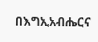በእግኢአብሔርና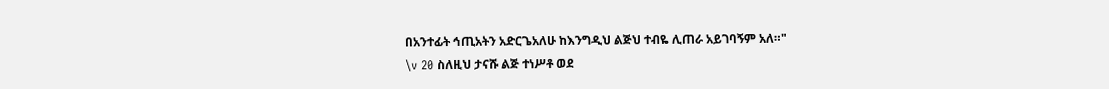በአንተፊት ኅጢአትን አድርጌአለሁ ከእንግዲህ ልጅህ ተብዬ ሊጠራ አይገባኝም አለ።"
\v 20 ስለዚህ ታናሹ ልጅ ተነሥቶ ወደ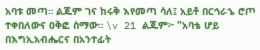አባቱ መጣ። ልጁም ገና ከሩቅ እየመጣ ሳለ፤ አይቶ በርኅራኄ ሮጦ ተቀበለውና ዐቅፎ ሰማው። \v 21 ልጁም፦ "አባቴ ሆይ በእግኢአብሔርና በአንተፊት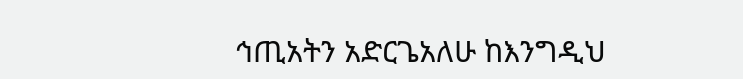ኅጢአትን አድርጌአለሁ ከእንግዲህ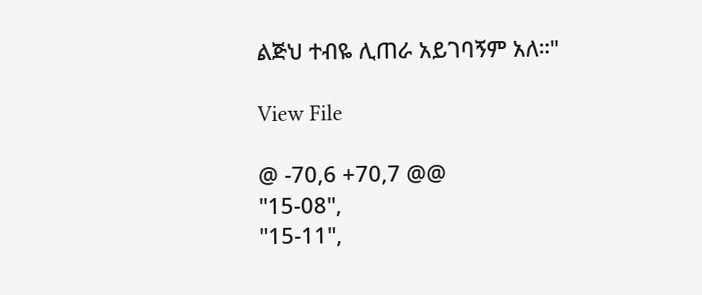ልጅህ ተብዬ ሊጠራ አይገባኝም አለ።"

View File

@ -70,6 +70,7 @@
"15-08",
"15-11",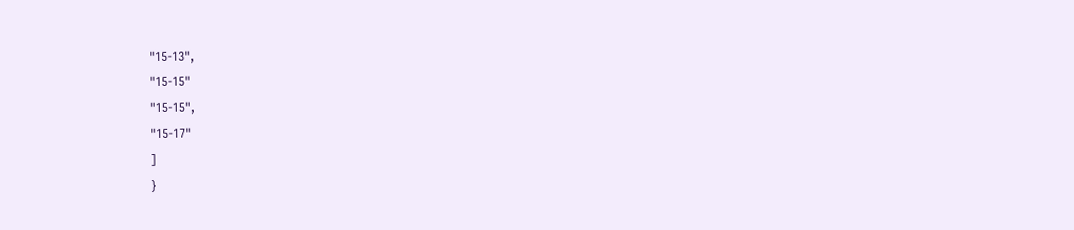"15-13",
"15-15"
"15-15",
"15-17"
]
}